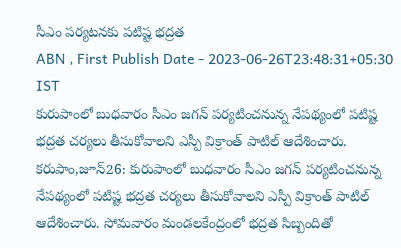సీఎం పర్యటనకు పటిష్ట భద్రత
ABN , First Publish Date - 2023-06-26T23:48:31+05:30 IST
కురుపాంలో బుధవారం సీఎం జగన్ పర్యటించనున్న నేపథ్యంలో పటిష్ట భద్రత చర్యలు తీసుకోవాలని ఎస్పీ విక్రాంత్ పాటిల్ ఆదేశించారు.
కరుపాం,జూన్26: కురుపాంలో బుధవారం సీఎం జగన్ పర్యటించనున్న నేపథ్యంలో పటిష్ట భద్రత చర్యలు తీసుకోవాలని ఎస్పీ విక్రాంత్ పాటిల్ ఆదేశించారు. సోమవారం మండలకేంద్రంలో భద్రత సిబ్బందితో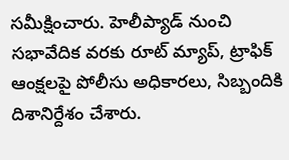సమీక్షించారు. హెలీప్యాడ్ నుంచి సభావేదిక వరకు రూట్ మ్యాప్, ట్రాఫిక్ ఆంక్షలపై పోలీసు అధికారలు, సిబ్బందికి దిశానిర్దేశం చేశారు.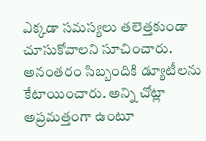ఎక్కడా సమస్యలు తలెత్తకుండా చూసుకోవాలని సూచించారు. అనంతరం సిబ్బందికి డ్యూటీలను కేటాయించారు. అన్ని చోట్లా అప్రమత్తంగా ఉంటూ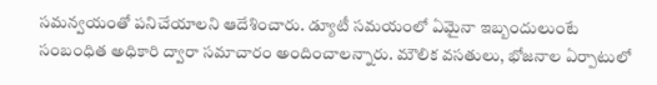సమన్వయంతో పనిచేయాలని ఆదేశించారు. డ్యూటీ సమయంలో ఏమైనా ఇబ్బందులుంటే సంబంధిత అధికారి ద్వారా సమాచారం అందించాలన్నారు. మౌలిక వసతులు, భోజనాల ఏర్పాటులో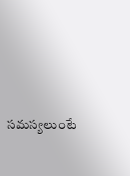సమస్యలుంటే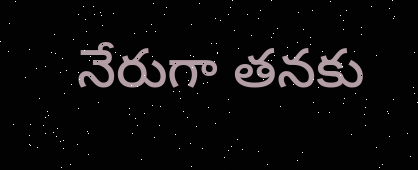నేరుగా తనకు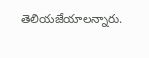తెలియజేయాలన్నారు.